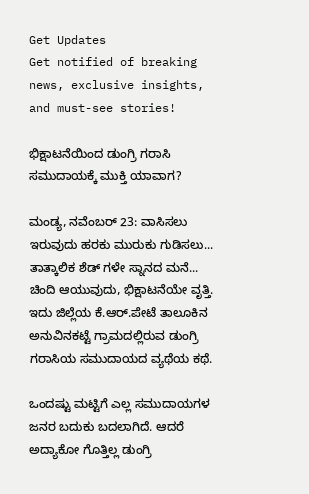Get Updates
Get notified of breaking news, exclusive insights, and must-see stories!

ಭಿಕ್ಷಾಟನೆಯಿಂದ ಡುಂಗ್ರಿ ಗರಾಸಿ ಸಮುದಾಯಕ್ಕೆ ಮುಕ್ತಿ ಯಾವಾಗ?

ಮಂಡ್ಯ, ನವೆಂಬರ್ 23: ವಾಸಿಸಲು ಇರುವುದು ಹರಕು ಮುರುಕು ಗುಡಿಸಲು... ತಾತ್ಕಾಲಿಕ ಶೆಡ್ ‍ಗಳೇ ಸ್ನಾನದ ಮನೆ... ಚಿಂದಿ ಆಯುವುದು, ಭಿಕ್ಷಾಟನೆಯೇ ವೃತ್ತಿ. ಇದು ಜಿಲ್ಲೆಯ ಕೆ.ಆರ್.ಪೇಟೆ ತಾಲೂಕಿನ ಅನುವಿನಕಟ್ಟೆ ಗ್ರಾಮದಲ್ಲಿರುವ ಡುಂಗ್ರಿ ಗರಾಸಿಯ ಸಮುದಾಯದ ವ್ಯಥೆಯ ಕಥೆ.

ಒಂದಷ್ಟು ಮಟ್ಟಿಗೆ ಎಲ್ಲ ಸಮುದಾಯಗಳ ಜನರ ಬದುಕು ಬದಲಾಗಿದೆ. ಆದರೆ ಅದ್ಯಾಕೋ ಗೊತ್ತಿಲ್ಲ ಡುಂಗ್ರಿ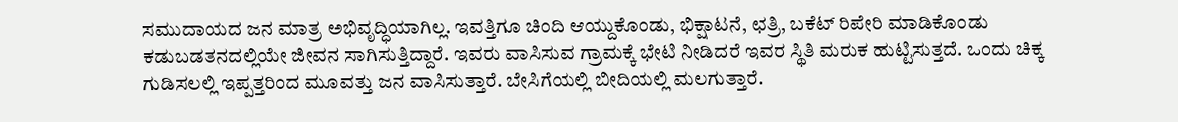ಸಮುದಾಯದ ಜನ ಮಾತ್ರ ಅಭಿವೃದ್ಧಿಯಾಗಿಲ್ಲ. ಇವತ್ತಿಗೂ ಚಿಂದಿ ಆಯ್ದುಕೊಂಡು, ಭಿಕ್ಷಾಟನೆ, ಛತ್ರಿ, ಬಕೆಟ್ ರಿಪೇರಿ ಮಾಡಿಕೊಂಡು ಕಡುಬಡತನದಲ್ಲಿಯೇ ಜೀವನ ಸಾಗಿಸುತ್ತಿದ್ದಾರೆ. ಇವರು ವಾಸಿಸುವ ಗ್ರಾಮಕ್ಕೆ ಭೇಟಿ ನೀಡಿದರೆ ಇವರ ಸ್ಥಿತಿ ಮರುಕ ಹುಟ್ಟಿಸುತ್ತದೆ. ಒಂದು ಚಿಕ್ಕ ಗುಡಿಸಲಲ್ಲಿ ಇಪ್ಪತ್ತರಿಂದ ಮೂವತ್ತು ಜನ ವಾಸಿಸುತ್ತಾರೆ. ಬೇಸಿಗೆಯಲ್ಲಿ ಬೀದಿಯಲ್ಲಿ ಮಲಗುತ್ತಾರೆ.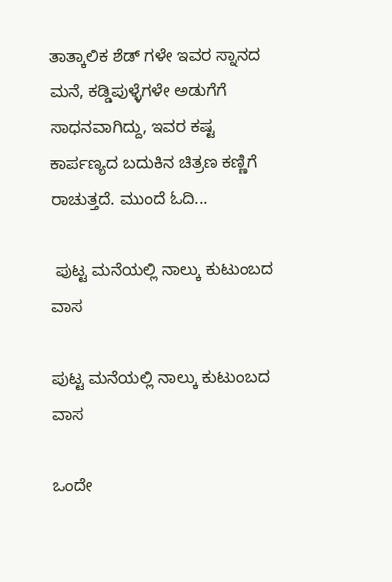ತಾತ್ಕಾಲಿಕ ಶೆಡ್ ‍ಗಳೇ ಇವರ ಸ್ನಾನದ ಮನೆ, ಕಡ್ಡಿಪುಳ್ಳೆಗಳೇ ಅಡುಗೆಗೆ ಸಾಧನವಾಗಿದ್ದು, ಇವರ ಕಷ್ಟ ಕಾರ್ಪಣ್ಯದ ಬದುಕಿನ ಚಿತ್ರಣ ಕಣ್ಣಿಗೆ ರಾಚುತ್ತದೆ. ಮುಂದೆ ಓದಿ...

 ಪುಟ್ಟ ಮನೆಯಲ್ಲಿ ನಾಲ್ಕು ಕುಟುಂಬದ ವಾಸ

ಪುಟ್ಟ ಮನೆಯಲ್ಲಿ ನಾಲ್ಕು ಕುಟುಂಬದ ವಾಸ

ಒಂದೇ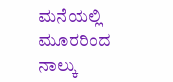ಮನೆಯಲ್ಲಿ ಮೂರರಿಂದ ನಾಲ್ಕು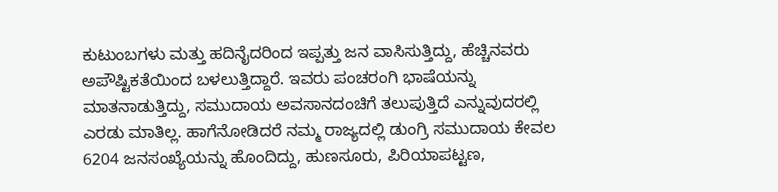ಕುಟುಂಬಗಳು ಮತ್ತು ಹದಿನೈದರಿಂದ ಇಪ್ಪತ್ತು ಜನ ವಾಸಿಸುತ್ತಿದ್ದು, ಹೆಚ್ಚಿನವರು ಅಪೌಷ್ಟಿಕತೆಯಿಂದ ಬಳಲುತ್ತಿದ್ದಾರೆ. ಇವರು ಪಂಚರಂಗಿ ಭಾಷೆಯನ್ನು ಮಾತನಾಡುತ್ತಿದ್ದು, ಸಮುದಾಯ ಅವಸಾನದಂಚಿಗೆ ತಲುಪುತ್ತಿದೆ ಎನ್ನುವುದರಲ್ಲಿ ಎರಡು ಮಾತಿಲ್ಲ. ಹಾಗೆನೋಡಿದರೆ ನಮ್ಮ ರಾಜ್ಯದಲ್ಲಿ ಡುಂಗ್ರಿ ಸಮುದಾಯ ಕೇವಲ 6204 ಜನಸಂಖ್ಯೆಯನ್ನು ಹೊಂದಿದ್ದು, ಹುಣಸೂರು, ಪಿರಿಯಾಪಟ್ಟಣ,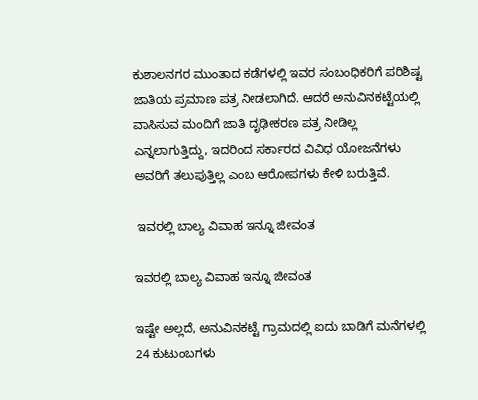ಕುಶಾಲನಗರ ಮುಂತಾದ ಕಡೆಗಳಲ್ಲಿ ಇವರ ಸಂಬಂಧಿಕರಿಗೆ ಪರಿಶಿಷ್ಟ ಜಾತಿಯ ಪ್ರಮಾಣ ಪತ್ರ ನೀಡಲಾಗಿದೆ. ಆದರೆ ಅನುವಿನಕಟ್ಟೆಯಲ್ಲಿ ವಾಸಿಸುವ ಮಂದಿಗೆ ಜಾತಿ ದೃಢೀಕರಣ ಪತ್ರ ನೀಡಿಲ್ಲ ಎನ್ನಲಾಗುತ್ತಿದ್ದು, ಇದರಿಂದ ಸರ್ಕಾರದ ವಿವಿಧ ಯೋಜನೆಗಳು ಅವರಿಗೆ ತಲುಪುತ್ತಿಲ್ಲ ಎಂಬ ಆರೋಪಗಳು ಕೇಳಿ ಬರುತ್ತಿವೆ.

 ಇವರಲ್ಲಿ ಬಾಲ್ಯ ವಿವಾಹ ಇನ್ನೂ ಜೀವಂತ

ಇವರಲ್ಲಿ ಬಾಲ್ಯ ವಿವಾಹ ಇನ್ನೂ ಜೀವಂತ

ಇಷ್ಟೇ ಅಲ್ಲದೆ, ಅನುವಿನಕಟ್ಟೆ ಗ್ರಾಮದಲ್ಲಿ ಐದು ಬಾಡಿಗೆ ಮನೆಗಳಲ್ಲಿ 24 ಕುಟುಂಬಗಳು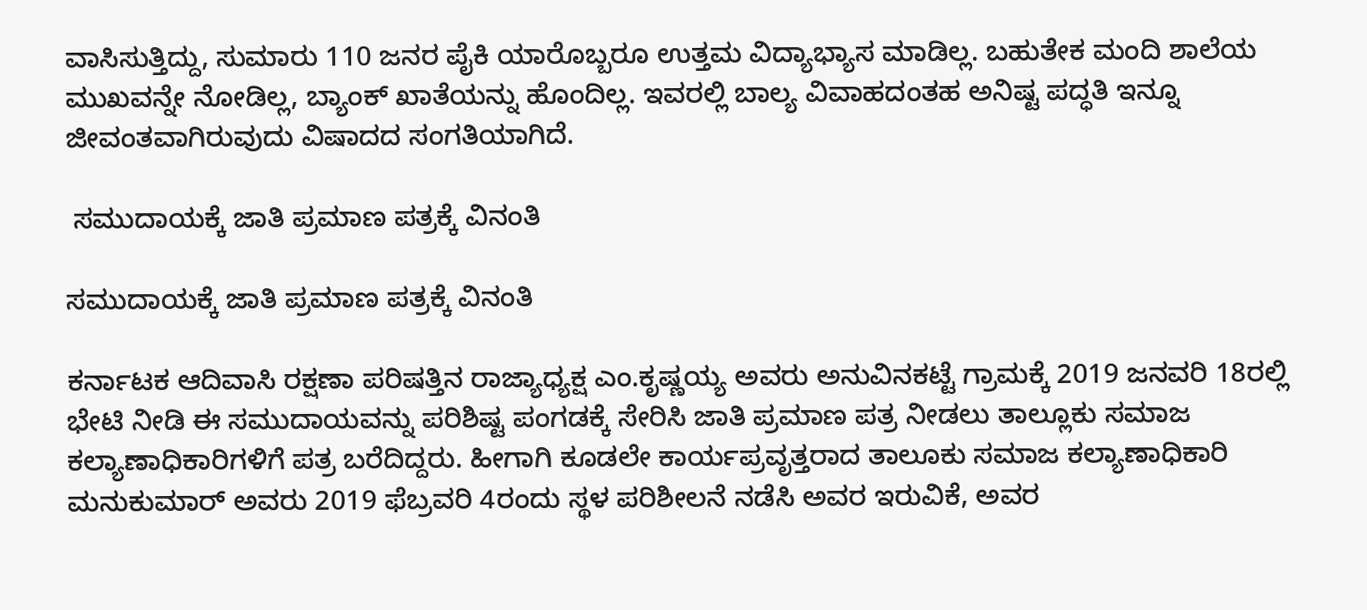ವಾಸಿಸುತ್ತಿದ್ದು, ಸುಮಾರು 110 ಜನರ ಪೈಕಿ ಯಾರೊಬ್ಬರೂ ಉತ್ತಮ ವಿದ್ಯಾಭ್ಯಾಸ ಮಾಡಿಲ್ಲ. ಬಹುತೇಕ ಮಂದಿ ಶಾಲೆಯ ಮುಖವನ್ನೇ ನೋಡಿಲ್ಲ, ಬ್ಯಾಂಕ್ ಖಾತೆಯನ್ನು ಹೊಂದಿಲ್ಲ. ಇವರಲ್ಲಿ ಬಾಲ್ಯ ವಿವಾಹದಂತಹ ಅನಿಷ್ಟ ಪದ್ಧತಿ ಇನ್ನೂ ಜೀವಂತವಾಗಿರುವುದು ವಿಷಾದದ ಸಂಗತಿಯಾಗಿದೆ.

 ಸಮುದಾಯಕ್ಕೆ ಜಾತಿ ಪ್ರಮಾಣ ಪತ್ರಕ್ಕೆ ವಿನಂತಿ

ಸಮುದಾಯಕ್ಕೆ ಜಾತಿ ಪ್ರಮಾಣ ಪತ್ರಕ್ಕೆ ವಿನಂತಿ

ಕರ್ನಾಟಕ ಆದಿವಾಸಿ ರಕ್ಷಣಾ ಪರಿಷತ್ತಿನ ರಾಜ್ಯಾಧ್ಯಕ್ಷ ಎಂ.ಕೃಷ್ಣಯ್ಯ ಅವರು ಅನುವಿನಕಟ್ಟೆ ಗ್ರಾಮಕ್ಕೆ 2019 ಜನವರಿ 18ರಲ್ಲಿ ಭೇಟಿ ನೀಡಿ ಈ ಸಮುದಾಯವನ್ನು ಪರಿಶಿಷ್ಟ ಪಂಗಡಕ್ಕೆ ಸೇರಿಸಿ ಜಾತಿ ಪ್ರಮಾಣ ಪತ್ರ ನೀಡಲು ತಾಲ್ಲೂಕು ಸಮಾಜ ಕಲ್ಯಾಣಾಧಿಕಾರಿಗಳಿಗೆ ಪತ್ರ ಬರೆದಿದ್ದರು. ಹೀಗಾಗಿ ಕೂಡಲೇ ಕಾರ್ಯಪ್ರವೃತ್ತರಾದ ತಾಲೂಕು ಸಮಾಜ ಕಲ್ಯಾಣಾಧಿಕಾರಿ ಮನುಕುಮಾರ್ ಅವರು 2019 ಫೆಬ್ರವರಿ 4ರಂದು ಸ್ಥಳ ಪರಿಶೀಲನೆ ನಡೆಸಿ ಅವರ ಇರುವಿಕೆ, ಅವರ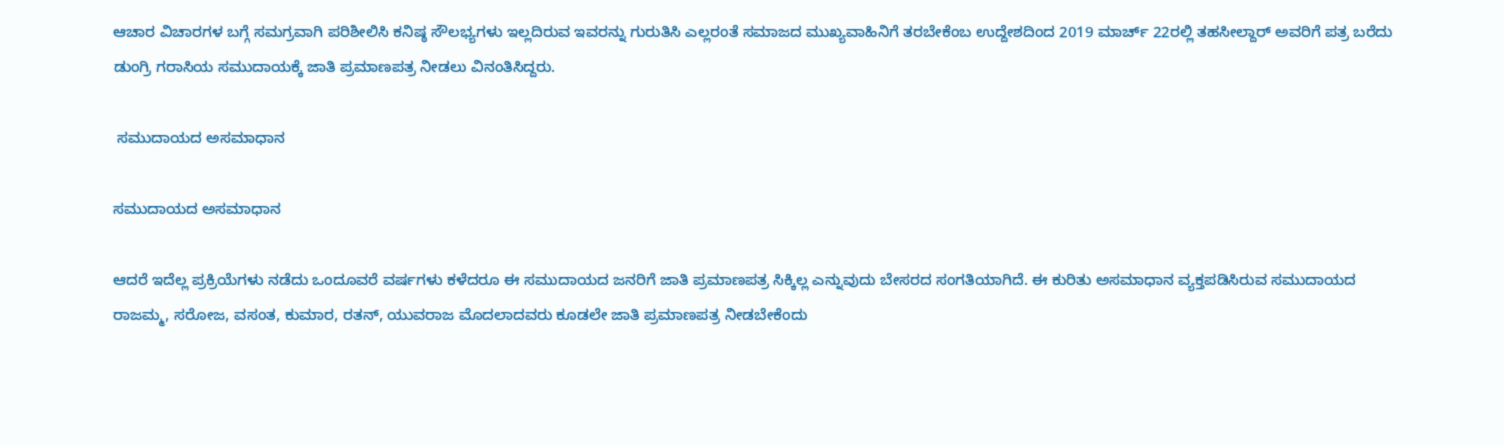ಆಚಾರ ವಿಚಾರಗಳ ಬಗ್ಗೆ ಸಮಗ್ರವಾಗಿ ಪರಿಶೀಲಿಸಿ ಕನಿಷ್ಠ ಸೌಲಭ್ಯಗಳು ಇಲ್ಲದಿರುವ ಇವರನ್ನು ಗುರುತಿಸಿ ಎಲ್ಲರಂತೆ ಸಮಾಜದ ಮುಖ್ಯವಾಹಿನಿಗೆ ತರಬೇಕೆಂಬ ಉದ್ದೇಶದಿಂದ 2019 ಮಾರ್ಚ್ 22ರಲ್ಲಿ ತಹಸೀಲ್ದಾರ್ ಅವರಿಗೆ ಪತ್ರ ಬರೆದು ಡುಂಗ್ರಿ ಗರಾಸಿಯ ಸಮುದಾಯಕ್ಕೆ ಜಾತಿ ಪ್ರಮಾಣಪತ್ರ ನೀಡಲು ವಿನಂತಿಸಿದ್ದರು.

 ಸಮುದಾಯದ ಅಸಮಾಧಾನ

ಸಮುದಾಯದ ಅಸಮಾಧಾನ

ಆದರೆ ಇದೆಲ್ಲ ಪ್ರಕ್ರಿಯೆಗಳು ನಡೆದು ಒಂದೂವರೆ ವರ್ಷಗಳು ಕಳೆದರೂ ಈ ಸಮುದಾಯದ ಜನರಿಗೆ ಜಾತಿ ಪ್ರಮಾಣಪತ್ರ ಸಿಕ್ಕಿಲ್ಲ ಎನ್ನುವುದು ಬೇಸರದ ಸಂಗತಿಯಾಗಿದೆ. ಈ ಕುರಿತು ಅಸಮಾಧಾನ ವ್ಯಕ್ತಪಡಿಸಿರುವ ಸಮುದಾಯದ ರಾಜಮ್ಮ, ಸರೋಜ, ವಸಂತ, ಕುಮಾರ, ರತನ್, ಯುವರಾಜ ಮೊದಲಾದವರು ಕೂಡಲೇ ಜಾತಿ ಪ್ರಮಾಣಪತ್ರ ನೀಡಬೇಕೆಂದು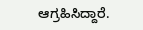ಆಗ್ರಹಿಸಿದ್ದಾರೆ.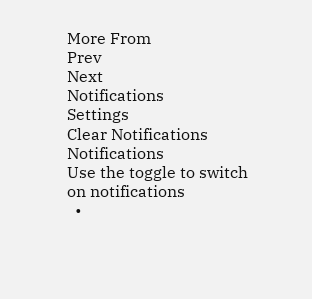More From
Prev
Next
Notifications
Settings
Clear Notifications
Notifications
Use the toggle to switch on notifications
  •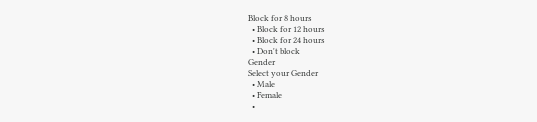Block for 8 hours
  • Block for 12 hours
  • Block for 24 hours
  • Don't block
Gender
Select your Gender
  • Male
  • Female
  •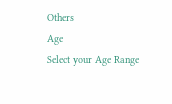Others
Age
Select your Age Range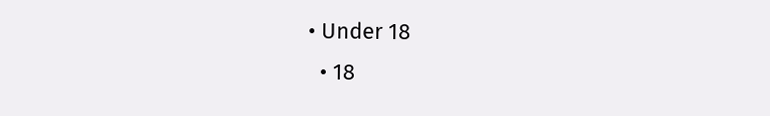• Under 18
  • 18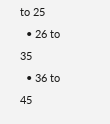to 25
  • 26 to 35
  • 36 to 45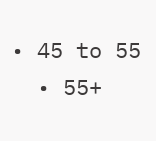• 45 to 55
  • 55+